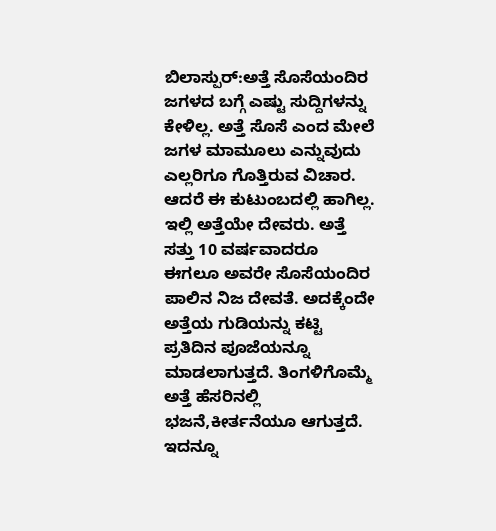ಬಿಲಾಸ್ಪುರ್:ಅತ್ತೆ ಸೊಸೆಯಂದಿರ ಜಗಳದ ಬಗ್ಗೆ ಎಷ್ಟು ಸುದ್ದಿಗಳನ್ನು ಕೇಳಿಲ್ಲ. ಅತ್ತೆ ಸೊಸೆ ಎಂದ ಮೇಲೆ ಜಗಳ ಮಾಮೂಲು ಎನ್ನುವುದು ಎಲ್ಲರಿಗೂ ಗೊತ್ತಿರುವ ವಿಚಾರ. ಆದರೆ ಈ ಕುಟುಂಬದಲ್ಲಿ ಹಾಗಿಲ್ಲ. ಇಲ್ಲಿ ಅತ್ತೆಯೇ ದೇವರು. ಅತ್ತೆ ಸತ್ತು 10 ವರ್ಷವಾದರೂ ಈಗಲೂ ಅವರೇ ಸೊಸೆಯಂದಿರ ಪಾಲಿನ ನಿಜ ದೇವತೆ. ಅದಕ್ಕೆಂದೇ ಅತ್ತೆಯ ಗುಡಿಯನ್ನು ಕಟ್ಟಿ ಪ್ರತಿದಿನ ಪೂಜೆಯನ್ನೂ ಮಾಡಲಾಗುತ್ತದೆ. ತಿಂಗಳಿಗೊಮ್ಮೆ ಅತ್ತೆ ಹೆಸರಿನಲ್ಲಿ ಭಜನೆ,ಕೀರ್ತನೆಯೂ ಆಗುತ್ತದೆ.
ಇದನ್ನೂ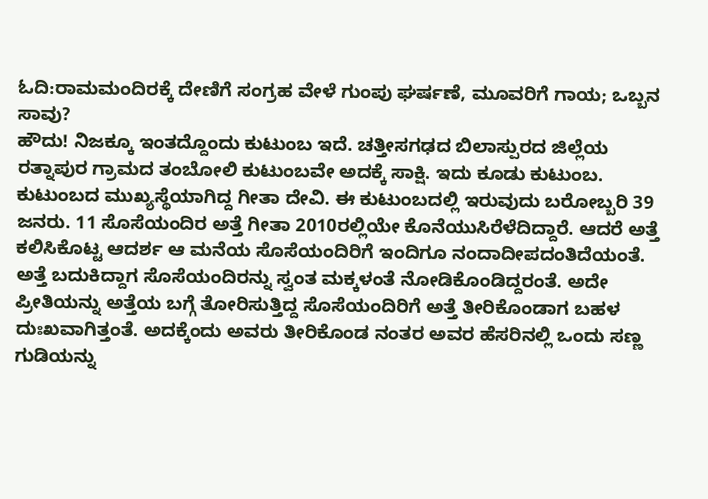ಓದಿ:ರಾಮಮಂದಿರಕ್ಕೆ ದೇಣಿಗೆ ಸಂಗ್ರಹ ವೇಳೆ ಗುಂಪು ಘರ್ಷಣೆ, ಮೂವರಿಗೆ ಗಾಯ; ಒಬ್ಬನ ಸಾವು?
ಹೌದು! ನಿಜಕ್ಕೂ ಇಂತದ್ದೊಂದು ಕುಟುಂಬ ಇದೆ. ಚತ್ತೀಸಗಢದ ಬಿಲಾಸ್ಪುರದ ಜಿಲ್ಲೆಯ ರತ್ನಾಪುರ ಗ್ರಾಮದ ತಂಬೋಲಿ ಕುಟುಂಬವೇ ಅದಕ್ಕೆ ಸಾಕ್ಷಿ. ಇದು ಕೂಡು ಕುಟುಂಬ. ಕುಟುಂಬದ ಮುಖ್ಯಸ್ಥೆಯಾಗಿದ್ದ ಗೀತಾ ದೇವಿ. ಈ ಕುಟುಂಬದಲ್ಲಿ ಇರುವುದು ಬರೋಬ್ಬರಿ 39 ಜನರು. 11 ಸೊಸೆಯಂದಿರ ಅತ್ತೆ ಗೀತಾ 2010ರಲ್ಲಿಯೇ ಕೊನೆಯುಸಿರೆಳೆದಿದ್ದಾರೆ. ಆದರೆ ಅತ್ತೆ ಕಲಿಸಿಕೊಟ್ಟ ಆದರ್ಶ ಆ ಮನೆಯ ಸೊಸೆಯಂದಿರಿಗೆ ಇಂದಿಗೂ ನಂದಾದೀಪದಂತಿದೆಯಂತೆ.
ಅತ್ತೆ ಬದುಕಿದ್ದಾಗ ಸೊಸೆಯಂದಿರನ್ನು ಸ್ವಂತ ಮಕ್ಕಳಂತೆ ನೋಡಿಕೊಂಡಿದ್ದರಂತೆ. ಅದೇ ಪ್ರೀತಿಯನ್ನು ಅತ್ತೆಯ ಬಗ್ಗೆ ತೋರಿಸುತ್ತಿದ್ದ ಸೊಸೆಯಂದಿರಿಗೆ ಅತ್ತೆ ತೀರಿಕೊಂಡಾಗ ಬಹಳ ದುಃಖವಾಗಿತ್ತಂತೆ. ಅದಕ್ಕೆಂದು ಅವರು ತೀರಿಕೊಂಡ ನಂತರ ಅವರ ಹೆಸರಿನಲ್ಲಿ ಒಂದು ಸಣ್ಣ ಗುಡಿಯನ್ನು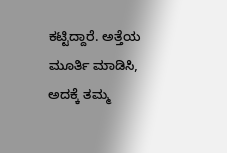ಕಟ್ಟಿದ್ದಾರೆ. ಅತ್ತೆಯ ಮೂರ್ತಿ ಮಾಡಿಸಿ, ಅದಕ್ಕೆ ತಮ್ಮ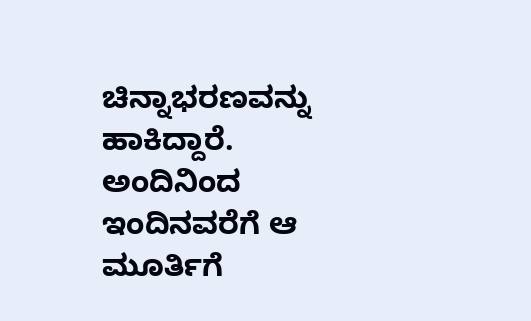ಚಿನ್ನಾಭರಣವನ್ನು ಹಾಕಿದ್ದಾರೆ. ಅಂದಿನಿಂದ ಇಂದಿನವರೆಗೆ ಆ ಮೂರ್ತಿಗೆ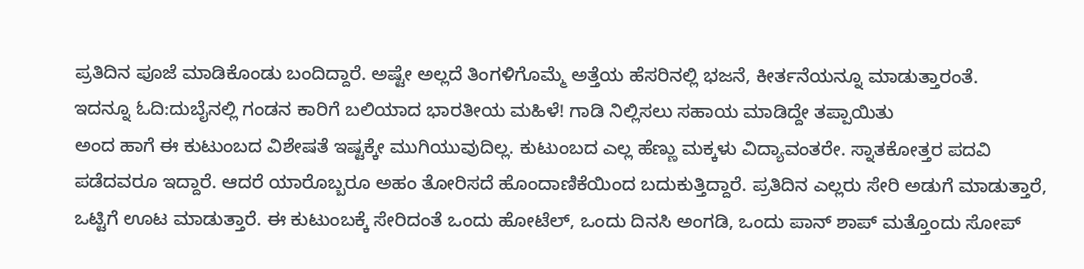ಪ್ರತಿದಿನ ಪೂಜೆ ಮಾಡಿಕೊಂಡು ಬಂದಿದ್ದಾರೆ. ಅಷ್ಟೇ ಅಲ್ಲದೆ ತಿಂಗಳಿಗೊಮ್ಮೆ ಅತ್ತೆಯ ಹೆಸರಿನಲ್ಲಿ ಭಜನೆ, ಕೀರ್ತನೆಯನ್ನೂ ಮಾಡುತ್ತಾರಂತೆ.
ಇದನ್ನೂ ಓದಿ:ದುಬೈನಲ್ಲಿ ಗಂಡನ ಕಾರಿಗೆ ಬಲಿಯಾದ ಭಾರತೀಯ ಮಹಿಳೆ! ಗಾಡಿ ನಿಲ್ಲಿಸಲು ಸಹಾಯ ಮಾಡಿದ್ದೇ ತಪ್ಪಾಯಿತು
ಅಂದ ಹಾಗೆ ಈ ಕುಟುಂಬದ ವಿಶೇಷತೆ ಇಷ್ಟಕ್ಕೇ ಮುಗಿಯುವುದಿಲ್ಲ. ಕುಟುಂಬದ ಎಲ್ಲ ಹೆಣ್ಣು ಮಕ್ಕಳು ವಿದ್ಯಾವಂತರೇ. ಸ್ನಾತಕೋತ್ತರ ಪದವಿ ಪಡೆದವರೂ ಇದ್ದಾರೆ. ಆದರೆ ಯಾರೊಬ್ಬರೂ ಅಹಂ ತೋರಿಸದೆ ಹೊಂದಾಣಿಕೆಯಿಂದ ಬದುಕುತ್ತಿದ್ದಾರೆ. ಪ್ರತಿದಿನ ಎಲ್ಲರು ಸೇರಿ ಅಡುಗೆ ಮಾಡುತ್ತಾರೆ, ಒಟ್ಟಿಗೆ ಊಟ ಮಾಡುತ್ತಾರೆ. ಈ ಕುಟುಂಬಕ್ಕೆ ಸೇರಿದಂತೆ ಒಂದು ಹೋಟೆಲ್, ಒಂದು ದಿನಸಿ ಅಂಗಡಿ, ಒಂದು ಪಾನ್ ಶಾಪ್ ಮತ್ತೊಂದು ಸೋಪ್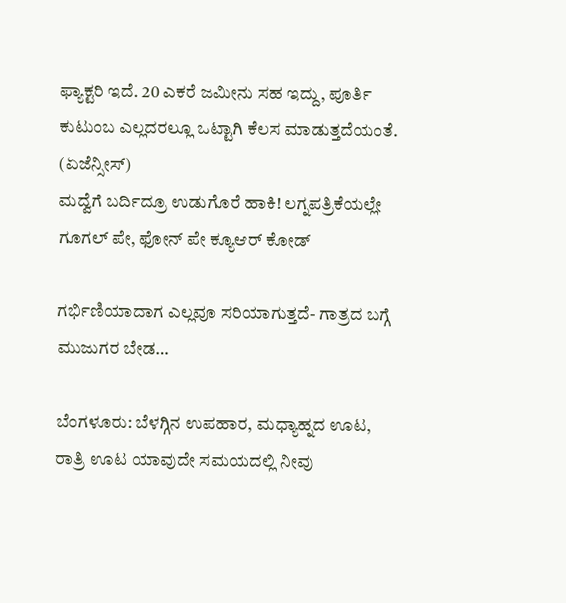ಫ್ಯಾಕ್ಟರಿ ಇದೆ. 20 ಎಕರೆ ಜಮೀನು ಸಹ ಇದ್ದು, ಪೂರ್ತಿ ಕುಟುಂಬ ಎಲ್ಲದರಲ್ಲೂ ಒಟ್ಟಾಗಿ ಕೆಲಸ ಮಾಡುತ್ತದೆಯಂತೆ. (ಏಜೆನ್ಸೀಸ್)
ಮದ್ವೆಗೆ ಬರ್ದಿದ್ರೂ ಉಡುಗೊರೆ ಹಾಕಿ! ಲಗ್ನಪತ್ರಿಕೆಯಲ್ಲೇ ಗೂಗಲ್ ಪೇ, ಫೋನ್ ಪೇ ಕ್ಯೂಆರ್ ಕೋಡ್

ಗರ್ಭಿಣಿಯಾದಾಗ ಎಲ್ಲವೂ ಸರಿಯಾಗುತ್ತದೆ- ಗಾತ್ರದ ಬಗ್ಗೆ ಮುಜುಗರ ಬೇಡ…

ಬೆಂಗಳೂರು: ಬೆಳಗ್ಗಿನ ಉಪಹಾರ, ಮಧ್ಯಾಹ್ನದ ಊಟ, ರಾತ್ರಿ ಊಟ ಯಾವುದೇ ಸಮಯದಲ್ಲಿ ನೀವು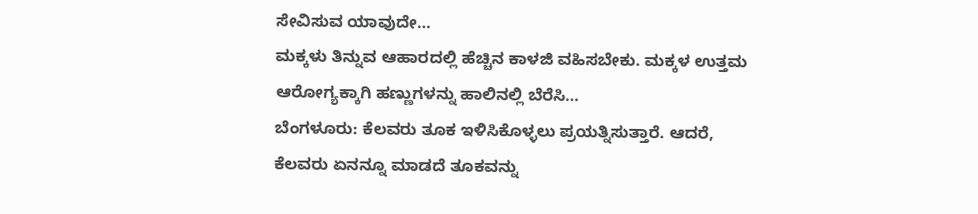ಸೇವಿಸುವ ಯಾವುದೇ…
ಮಕ್ಕಳು ತಿನ್ನುವ ಆಹಾರದಲ್ಲಿ ಹೆಚ್ಚಿನ ಕಾಳಜಿ ವಹಿಸಬೇಕು. ಮಕ್ಕಳ ಉತ್ತಮ ಆರೋಗ್ಯಕ್ಕಾಗಿ ಹಣ್ಣುಗಳನ್ನು ಹಾಲಿನಲ್ಲಿ ಬೆರೆಸಿ…
ಬೆಂಗಳೂರು: ಕೆಲವರು ತೂಕ ಇಳಿಸಿಕೊಳ್ಳಲು ಪ್ರಯತ್ನಿಸುತ್ತಾರೆ. ಆದರೆ, ಕೆಲವರು ಏನನ್ನೂ ಮಾಡದೆ ತೂಕವನ್ನು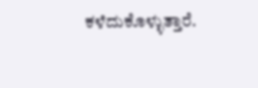ಕಳೆದುಕೊಳ್ಳುತ್ತಾರೆ.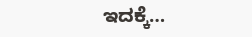ಇದಕ್ಕೆ…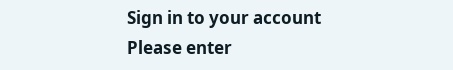Sign in to your account
Please enter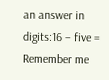an answer in digits:16 − five =
Remember me